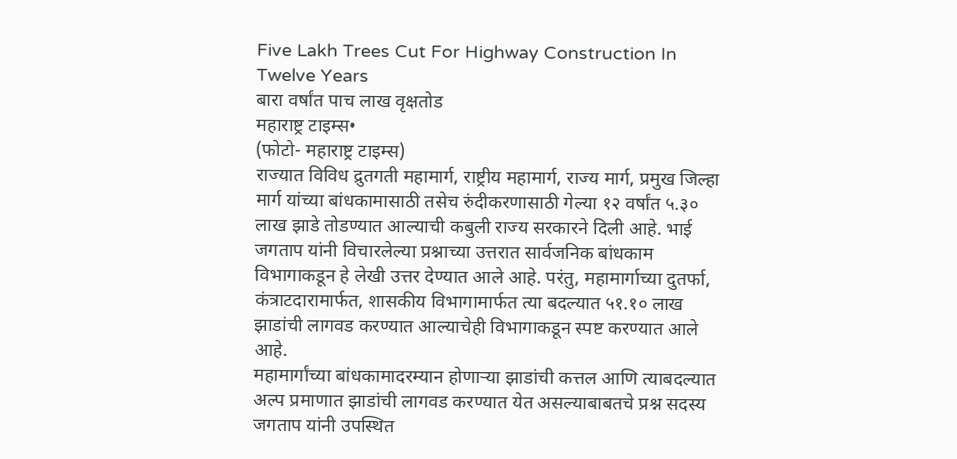Five Lakh Trees Cut For Highway Construction In Twelve Years
बारा वर्षांत पाच लाख वृक्षतोड
महाराष्ट्र टाइम्स•
(फोटो- महाराष्ट्र टाइम्स)
राज्यात विविध द्रुतगती महामार्ग, राष्ट्रीय महामार्ग, राज्य मार्ग, प्रमुख जिल्हा मार्ग यांच्या बांधकामासाठी तसेच रुंदीकरणासाठी गेल्या १२ वर्षांत ५.३० लाख झाडे तोडण्यात आल्याची कबुली राज्य सरकारने दिली आहे. भाई जगताप यांनी विचारलेल्या प्रश्नाच्या उत्तरात सार्वजनिक बांधकाम विभागाकडून हे लेखी उत्तर देण्यात आले आहे. परंतु, महामार्गाच्या दुतर्फा, कंत्राटदारामार्फत, शासकीय विभागामार्फत त्या बदल्यात ५१.१० लाख झाडांची लागवड करण्यात आल्याचेही विभागाकडून स्पष्ट करण्यात आले आहे.
महामार्गांच्या बांधकामादरम्यान होणाऱ्या झाडांची कत्तल आणि त्याबदल्यात अल्प प्रमाणात झाडांची लागवड करण्यात येत असल्याबाबतचे प्रश्न सदस्य जगताप यांनी उपस्थित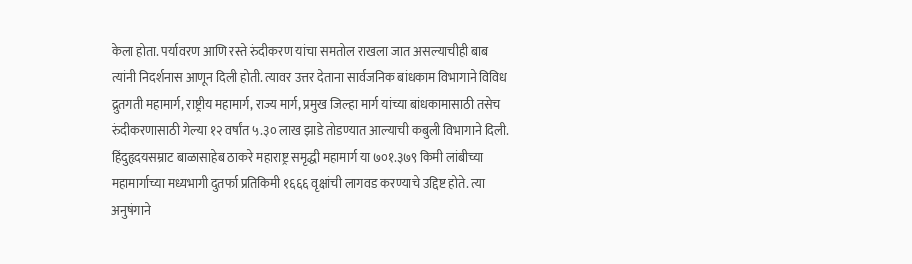केला होता. पर्यावरण आणि रस्ते रुंदीकरण यांचा समतोल राखला जात असल्याचीही बाब त्यांनी निदर्शनास आणून दिली होती. त्यावर उत्तर देताना सार्वजनिक बांधकाम विभागाने विविध द्रुतगती महामार्ग, राष्ट्रीय महामार्ग, राज्य मार्ग, प्रमुख जिल्हा मार्ग यांच्या बांधकामासाठी तसेच रुंदीकरणासाठी गेल्या १२ वर्षांत ५.३० लाख झाडे तोडण्यात आल्याची कबुली विभागाने दिली.
हिंदुहृदयसम्राट बाळासाहेब ठाकरे महाराष्ट्र समृद्धी महामार्ग या ७०१.३७९ किमी लांबीच्या महामार्गाच्या मध्यभागी दुतर्फा प्रतिकिमी १६६६ वृक्षांची लागवड करण्याचे उद्दिष्ट होते. त्या अनुषंगाने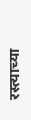रस्त्याच्या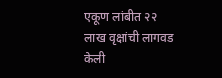एकूण लांबीत २२ लाख वृक्षांची लागवड केली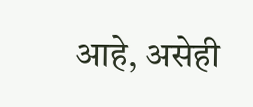आहे, असेही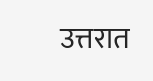उत्तरात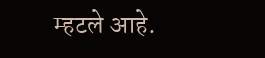म्हटले आहे.